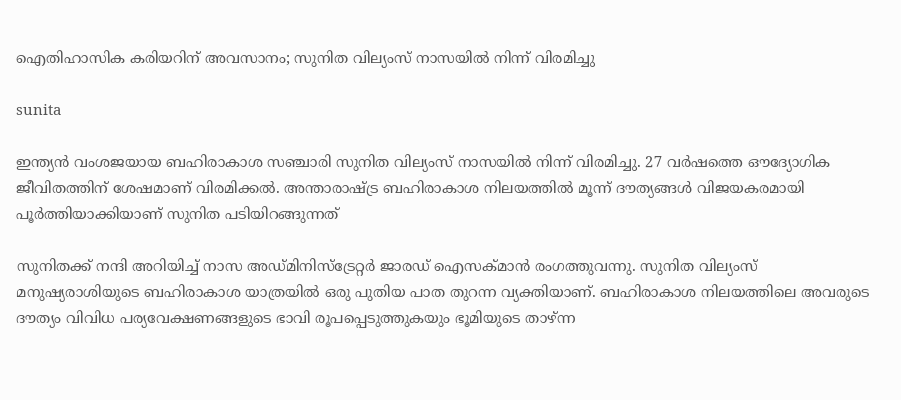ഐതിഹാസിക കരിയറിന് അവസാനം; സുനിത വില്യംസ് നാസയിൽ നിന്ന് വിരമിച്ചു

sunita

ഇന്ത്യൻ വംശജയായ ബഹിരാകാശ സഞ്ചാരി സുനിത വില്യംസ് നാസയിൽ നിന്ന് വിരമിച്ചു. 27 വർഷത്തെ ഔദ്യോഗിക ജീവിതത്തിന് ശേഷമാണ് വിരമിക്കൽ. അന്താരാഷ്ട്ര ബഹിരാകാശ നിലയത്തിൽ മൂന്ന് ദൗത്യങ്ങൾ വിജയകരമായി പൂർത്തിയാക്കിയാണ് സുനിത പടിയിറങ്ങുന്നത്

സുനിതക്ക് നന്ദി അറിയിച്ച് നാസ അഡ്മിനിസ്‌ട്രേറ്റർ ജാരഡ് ഐസക്മാൻ രംഗത്തുവന്നു. സുനിത വില്യംസ് മനുഷ്യരാശിയുടെ ബഹിരാകാശ യാത്രയിൽ ഒരു പുതിയ പാത തുറന്ന വ്യക്തിയാണ്. ബഹിരാകാശ നിലയത്തിലെ അവരുടെ ദൗത്യം വിവിധ പര്യവേക്ഷണങ്ങളുടെ ഭാവി രൂപപ്പെടുത്തുകയും ഭൂമിയുടെ താഴ്ന്ന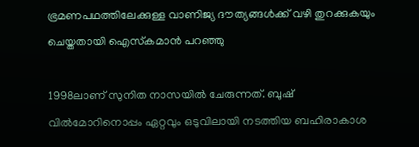ഭ്രമണപഥത്തിലേക്കുള്ള വാണിജ്യ ദൗത്യങ്ങൾക്ക് വഴി തുറക്കുകയും ചെയ്തതായി ഐസ്‌കമാൻ പറഞ്ഞു

1998ലാണ് സുനിത നാസയിൽ ചേരുന്നത്. ബുഷ് വിൽമോറിനൊപ്പം ഏറ്റവും ഒടുവിലായി നടത്തിയ ബഹിരാകാശ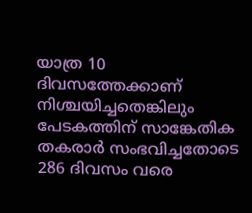യാത്ര 10 ദിവസത്തേക്കാണ് നിശ്ചയിച്ചതെങ്കിലും പേടകത്തിന് സാങ്കേതിക തകരാർ സംഭവിച്ചതോടെ 286 ദിവസം വരെ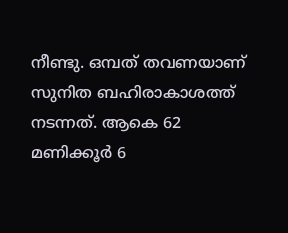നീണ്ടു. ഒമ്പത് തവണയാണ് സുനിത ബഹിരാകാശത്ത് നടന്നത്. ആകെ 62 മണിക്കൂർ 6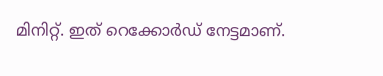മിനിറ്റ്. ഇത് റെക്കോർഡ് നേട്ടമാണ്.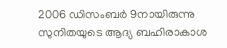2006 ഡിസംബർ 9നായിരുന്നു സുനിതയുടെ ആദ്യ ബഹിരാകാശ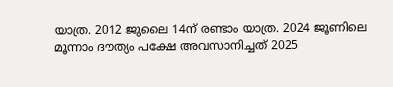യാത്ര. 2012 ജുലൈ 14ന് രണ്ടാം യാത്ര. 2024 ജൂണിലെ മൂന്നാം ദൗത്യം പക്ഷേ അവസാനിച്ചത് 2025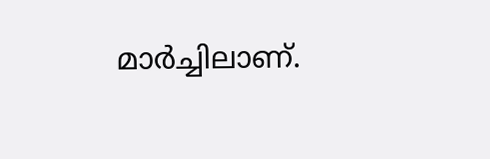മാർച്ചിലാണ്.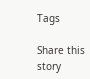Tags

Share this story